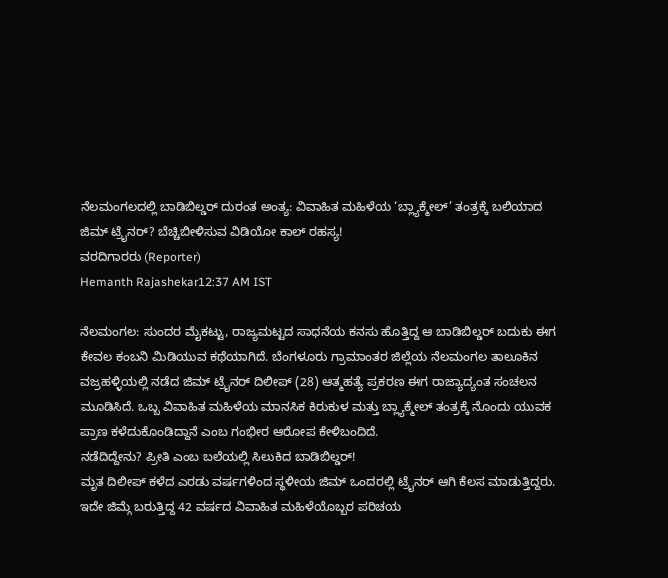ನೆಲಮಂಗಲದಲ್ಲಿ ಬಾಡಿಬಿಲ್ಡರ್ ದುರಂತ ಅಂತ್ಯ: ವಿವಾಹಿತ ಮಹಿಳೆಯ ‘ಬ್ಲ್ಯಾಕ್ಮೇಲ್’ ತಂತ್ರಕ್ಕೆ ಬಲಿಯಾದ ಜಿಮ್ ಟ್ರೈನರ್? ಬೆಚ್ಚಿಬೀಳಿಸುವ ವಿಡಿಯೋ ಕಾಲ್ ರಹಸ್ಯ!
ವರದಿಗಾರರು (Reporter)
Hemanth Rajashekar12:37 AM IST

ನೆಲಮಂಗಲ: ಸುಂದರ ಮೈಕಟ್ಟು, ರಾಜ್ಯಮಟ್ಟದ ಸಾಧನೆಯ ಕನಸು ಹೊತ್ತಿದ್ದ ಆ ಬಾಡಿಬಿಲ್ಡರ್ ಬದುಕು ಈಗ ಕೇವಲ ಕಂಬನಿ ಮಿಡಿಯುವ ಕಥೆಯಾಗಿದೆ. ಬೆಂಗಳೂರು ಗ್ರಾಮಾಂತರ ಜಿಲ್ಲೆಯ ನೆಲಮಂಗಲ ತಾಲೂಕಿನ ವಜ್ರಹಳ್ಳಿಯಲ್ಲಿ ನಡೆದ ಜಿಮ್ ಟ್ರೈನರ್ ದಿಲೀಪ್ (28) ಆತ್ಮಹತ್ಯೆ ಪ್ರಕರಣ ಈಗ ರಾಜ್ಯಾದ್ಯಂತ ಸಂಚಲನ ಮೂಡಿಸಿದೆ. ಒಬ್ಬ ವಿವಾಹಿತ ಮಹಿಳೆಯ ಮಾನಸಿಕ ಕಿರುಕುಳ ಮತ್ತು ಬ್ಲ್ಯಾಕ್ಮೇಲ್ ತಂತ್ರಕ್ಕೆ ನೊಂದು ಯುವಕ ಪ್ರಾಣ ಕಳೆದುಕೊಂಡಿದ್ದಾನೆ ಎಂಬ ಗಂಭೀರ ಆರೋಪ ಕೇಳಿಬಂದಿದೆ.
ನಡೆದಿದ್ದೇನು? ಪ್ರೀತಿ ಎಂಬ ಬಲೆಯಲ್ಲಿ ಸಿಲುಕಿದ ಬಾಡಿಬಿಲ್ಡರ್!
ಮೃತ ದಿಲೀಪ್ ಕಳೆದ ಎರಡು ವರ್ಷಗಳಿಂದ ಸ್ಥಳೀಯ ಜಿಮ್ ಒಂದರಲ್ಲಿ ಟ್ರೈನರ್ ಆಗಿ ಕೆಲಸ ಮಾಡುತ್ತಿದ್ದರು. ಇದೇ ಜಿಮ್ಗೆ ಬರುತ್ತಿದ್ದ 42 ವರ್ಷದ ವಿವಾಹಿತ ಮಹಿಳೆಯೊಬ್ಬರ ಪರಿಚಯ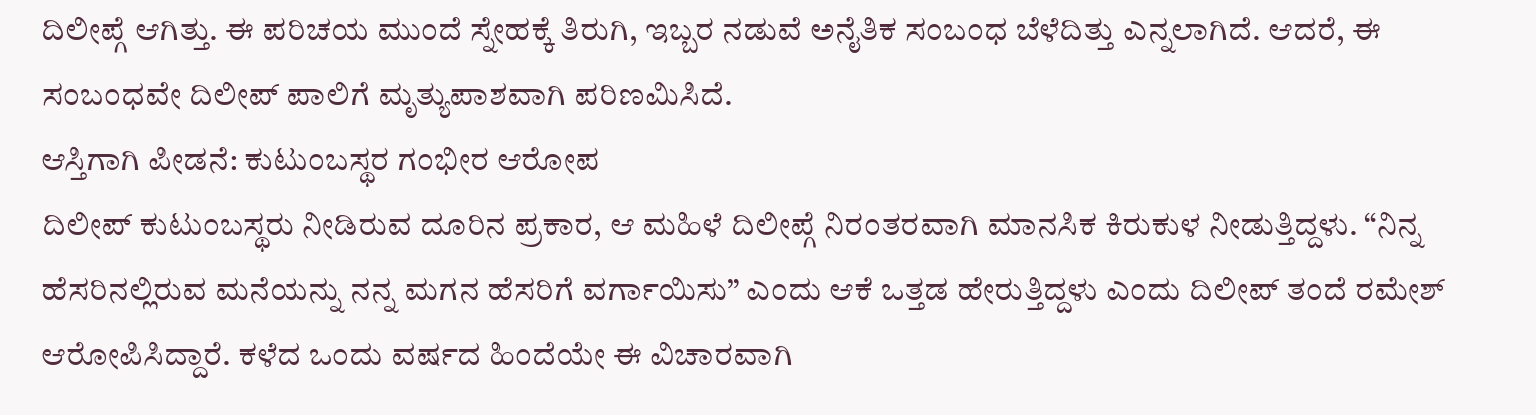ದಿಲೀಪ್ಗೆ ಆಗಿತ್ತು. ಈ ಪರಿಚಯ ಮುಂದೆ ಸ್ನೇಹಕ್ಕೆ ತಿರುಗಿ, ಇಬ್ಬರ ನಡುವೆ ಅನೈತಿಕ ಸಂಬಂಧ ಬೆಳೆದಿತ್ತು ಎನ್ನಲಾಗಿದೆ. ಆದರೆ, ಈ ಸಂಬಂಧವೇ ದಿಲೀಪ್ ಪಾಲಿಗೆ ಮೃತ್ಯುಪಾಶವಾಗಿ ಪರಿಣಮಿಸಿದೆ.
ಆಸ್ತಿಗಾಗಿ ಪೀಡನೆ: ಕುಟುಂಬಸ್ಥರ ಗಂಭೀರ ಆರೋಪ
ದಿಲೀಪ್ ಕುಟುಂಬಸ್ಥರು ನೀಡಿರುವ ದೂರಿನ ಪ್ರಕಾರ, ಆ ಮಹಿಳೆ ದಿಲೀಪ್ಗೆ ನಿರಂತರವಾಗಿ ಮಾನಸಿಕ ಕಿರುಕುಳ ನೀಡುತ್ತಿದ್ದಳು. “ನಿನ್ನ ಹೆಸರಿನಲ್ಲಿರುವ ಮನೆಯನ್ನು ನನ್ನ ಮಗನ ಹೆಸರಿಗೆ ವರ್ಗಾಯಿಸು” ಎಂದು ಆಕೆ ಒತ್ತಡ ಹೇರುತ್ತಿದ್ದಳು ಎಂದು ದಿಲೀಪ್ ತಂದೆ ರಮೇಶ್ ಆರೋಪಿಸಿದ್ದಾರೆ. ಕಳೆದ ಒಂದು ವರ್ಷದ ಹಿಂದೆಯೇ ಈ ವಿಚಾರವಾಗಿ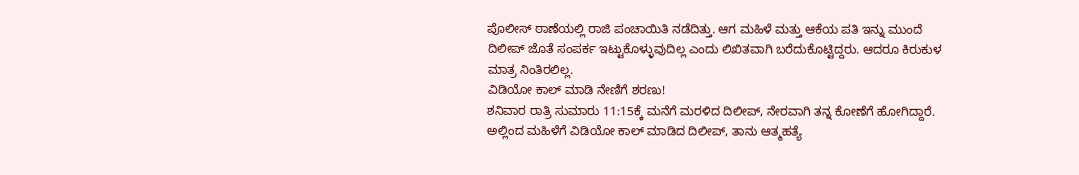ಪೊಲೀಸ್ ಠಾಣೆಯಲ್ಲಿ ರಾಜಿ ಪಂಚಾಯಿತಿ ನಡೆದಿತ್ತು. ಆಗ ಮಹಿಳೆ ಮತ್ತು ಆಕೆಯ ಪತಿ ಇನ್ನು ಮುಂದೆ ದಿಲೀಪ್ ಜೊತೆ ಸಂಪರ್ಕ ಇಟ್ಟುಕೊಳ್ಳುವುದಿಲ್ಲ ಎಂದು ಲಿಖಿತವಾಗಿ ಬರೆದುಕೊಟ್ಟಿದ್ದರು. ಆದರೂ ಕಿರುಕುಳ ಮಾತ್ರ ನಿಂತಿರಲಿಲ್ಲ.
ವಿಡಿಯೋ ಕಾಲ್ ಮಾಡಿ ನೇಣಿಗೆ ಶರಣು!
ಶನಿವಾರ ರಾತ್ರಿ ಸುಮಾರು 11:15ಕ್ಕೆ ಮನೆಗೆ ಮರಳಿದ ದಿಲೀಪ್, ನೇರವಾಗಿ ತನ್ನ ಕೋಣೆಗೆ ಹೋಗಿದ್ದಾರೆ. ಅಲ್ಲಿಂದ ಮಹಿಳೆಗೆ ವಿಡಿಯೋ ಕಾಲ್ ಮಾಡಿದ ದಿಲೀಪ್, ತಾನು ಆತ್ಮಹತ್ಯೆ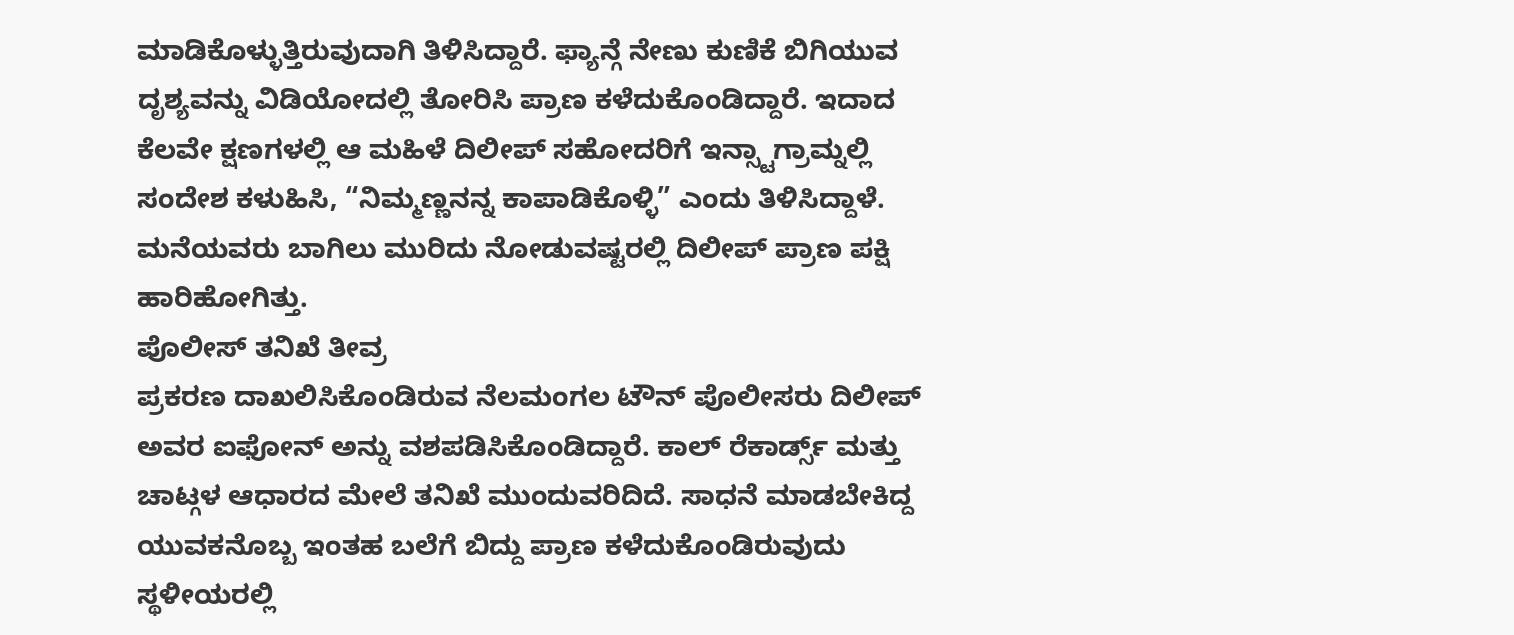ಮಾಡಿಕೊಳ್ಳುತ್ತಿರುವುದಾಗಿ ತಿಳಿಸಿದ್ದಾರೆ. ಫ್ಯಾನ್ಗೆ ನೇಣು ಕುಣಿಕೆ ಬಿಗಿಯುವ ದೃಶ್ಯವನ್ನು ವಿಡಿಯೋದಲ್ಲಿ ತೋರಿಸಿ ಪ್ರಾಣ ಕಳೆದುಕೊಂಡಿದ್ದಾರೆ. ಇದಾದ ಕೆಲವೇ ಕ್ಷಣಗಳಲ್ಲಿ ಆ ಮಹಿಳೆ ದಿಲೀಪ್ ಸಹೋದರಿಗೆ ಇನ್ಸ್ಟಾಗ್ರಾಮ್ನಲ್ಲಿ ಸಂದೇಶ ಕಳುಹಿಸಿ, “ನಿಮ್ಮಣ್ಣನನ್ನ ಕಾಪಾಡಿಕೊಳ್ಳಿ” ಎಂದು ತಿಳಿಸಿದ್ದಾಳೆ. ಮನೆಯವರು ಬಾಗಿಲು ಮುರಿದು ನೋಡುವಷ್ಟರಲ್ಲಿ ದಿಲೀಪ್ ಪ್ರಾಣ ಪಕ್ಷಿ ಹಾರಿಹೋಗಿತ್ತು.
ಪೊಲೀಸ್ ತನಿಖೆ ತೀವ್ರ
ಪ್ರಕರಣ ದಾಖಲಿಸಿಕೊಂಡಿರುವ ನೆಲಮಂಗಲ ಟೌನ್ ಪೊಲೀಸರು ದಿಲೀಪ್ ಅವರ ಐಫೋನ್ ಅನ್ನು ವಶಪಡಿಸಿಕೊಂಡಿದ್ದಾರೆ. ಕಾಲ್ ರೆಕಾರ್ಡ್ಸ್ ಮತ್ತು ಚಾಟ್ಗಳ ಆಧಾರದ ಮೇಲೆ ತನಿಖೆ ಮುಂದುವರಿದಿದೆ. ಸಾಧನೆ ಮಾಡಬೇಕಿದ್ದ ಯುವಕನೊಬ್ಬ ಇಂತಹ ಬಲೆಗೆ ಬಿದ್ದು ಪ್ರಾಣ ಕಳೆದುಕೊಂಡಿರುವುದು ಸ್ಥಳೀಯರಲ್ಲಿ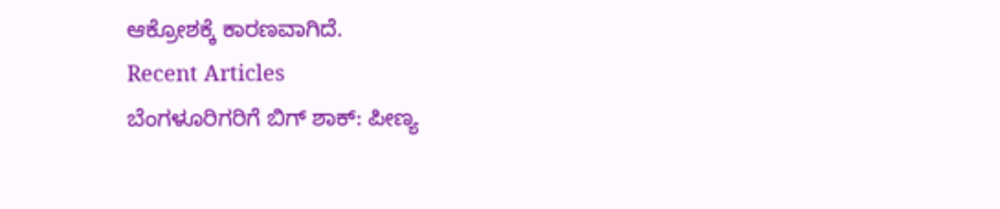ಆಕ್ರೋಶಕ್ಕೆ ಕಾರಣವಾಗಿದೆ.
Recent Articles
ಬೆಂಗಳೂರಿಗರಿಗೆ ಬಿಗ್ ಶಾಕ್: ಪೀಣ್ಯ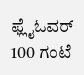ಫ್ಲೈಓವರ್ 100 ಗಂಟೆ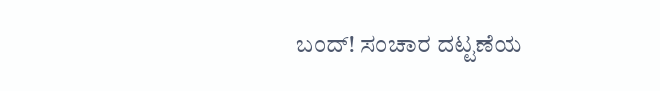ಬಂದ್! ಸಂಚಾರ ದಟ್ಟಣೆಯ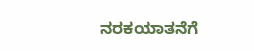ನರಕಯಾತನೆಗೆ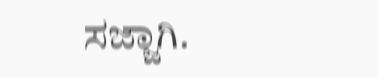ಸಜ್ಜಾಗಿ.